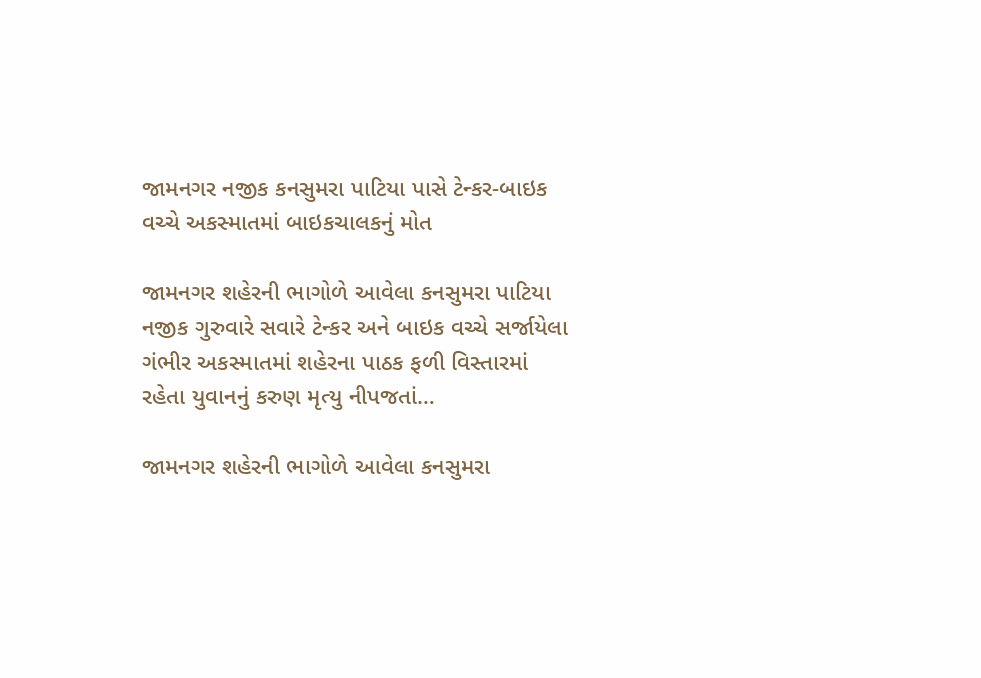જામનગર નજીક કનસુમરા પાટિયા પાસે ટેન્કર-બાઇક વચ્ચે અકસ્માતમાં બાઇકચાલકનું મોત

જામનગર શહેરની ભાગોળે આવેલા કનસુમરા પાટિયા નજીક ગુરુવારે સવારે ટેન્કર અને બાઇક વચ્ચે સર્જાયેલા ગંભીર અકસ્માતમાં શહેરના પાઠક ફળી વિસ્તારમાં રહેતા યુવાનનું કરુણ મૃત્યુ નીપજતાં…

જામનગર શહેરની ભાગોળે આવેલા કનસુમરા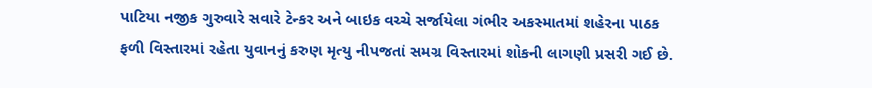પાટિયા નજીક ગુરુવારે સવારે ટેન્કર અને બાઇક વચ્ચે સર્જાયેલા ગંભીર અકસ્માતમાં શહેરના પાઠક ફળી વિસ્તારમાં રહેતા યુવાનનું કરુણ મૃત્યુ નીપજતાં સમગ્ર વિસ્તારમાં શોકની લાગણી પ્રસરી ગઈ છે.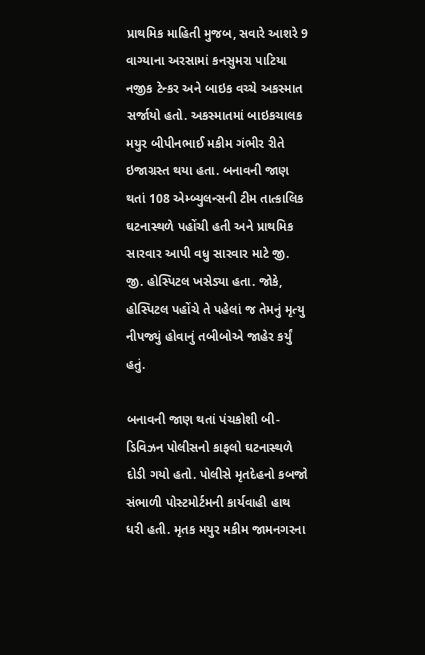પ્રાથમિક માહિતી મુજબ, સવારે આશરે 9 વાગ્યાના અરસામાં કનસુમરા પાટિયા નજીક ટેન્કર અને બાઇક વચ્ચે અકસ્માત સર્જાયો હતો. અકસ્માતમાં બાઇકચાલક મયુર બીપીનભાઈ મકીમ ગંભીર રીતે ઇજાગ્રસ્ત થયા હતા. બનાવની જાણ થતાં 108 એમ્બ્યુલન્સની ટીમ તાત્કાલિક ઘટનાસ્થળે પહોંચી હતી અને પ્રાથમિક સારવાર આપી વધુ સારવાર માટે જી. જી. હોસ્પિટલ ખસેડ્યા હતા. જોકે, હોસ્પિટલ પહોંચે તે પહેલાં જ તેમનું મૃત્યુ નીપજ્યું હોવાનું તબીબોએ જાહેર કર્યું હતું.

બનાવની જાણ થતાં પંચકોશી બી-ડિવિઝન પોલીસનો કાફલો ઘટનાસ્થળે દોડી ગયો હતો. પોલીસે મૃતદેહનો કબજો સંભાળી પોસ્ટમોર્ટમની કાર્યવાહી હાથ ધરી હતી. મૃતક મયુર મકીમ જામનગરના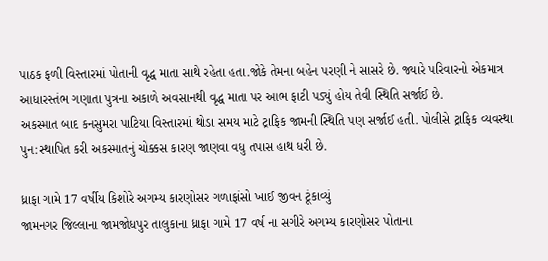પાઠક ફળી વિસ્તારમાં પોતાની વૃદ્ધ માતા સાથે રહેતા હતા.જોકે તેમના બહેન પરણી ને સાસરે છે. જ્યારે પરિવારનો એકમાત્ર આધારસ્તંભ ગણાતા પુત્રના અકાળે અવસાનથી વૃદ્ધ માતા પર આભ ફાટી પડ્યું હોય તેવી સ્થિતિ સર્જાઈ છે.
અકસ્માત બાદ કનસુમરા પાટિયા વિસ્તારમાં થોડા સમય માટે ટ્રાફિક જામની સ્થિતિ પણ સર્જાઈ હતી. પોલીસે ટ્રાફિક વ્યવસ્થા પુન:સ્થાપિત કરી અકસ્માતનું ચોક્કસ કારણ જાણવા વધુ તપાસ હાથ ધરી છે.

ધ્રાફા ગામે 17 વર્ષીય કિશોરે અગમ્ય કારણોસર ગળાફાંસો ખાઈ જીવન ટૂંકાવ્યું
જામનગર જિલ્લાના જામજોધપુર તાલુકાના ધ્રાફા ગામે 17 વર્ષ ના સગીરે અગમ્ય કારણોસર પોતાના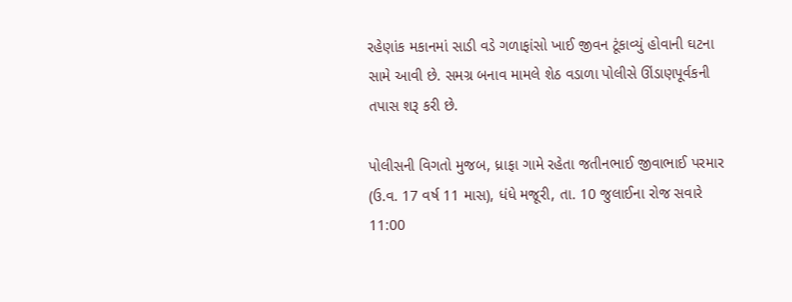રહેણાંક મકાનમાં સાડી વડે ગળાફાંસો ખાઈ જીવન ટૂંકાવ્યું હોવાની ઘટના સામે આવી છે. સમગ્ર બનાવ મામલે શેઠ વડાળા પોલીસે ઊંડાણપૂર્વકની તપાસ શરૂ કરી છે.

પોલીસની વિગતો મુજબ, ધ્રાફા ગામે રહેતા જતીનભાઈ જીવાભાઈ પરમાર (ઉ.વ. 17 વર્ષ 11 માસ), ધંધે મજૂરી, તા. 10 જુલાઈના રોજ સવારે 11:00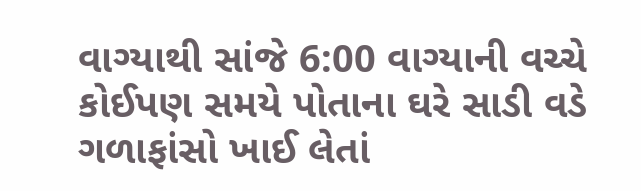વાગ્યાથી સાંજે 6:00 વાગ્યાની વચ્ચે કોઈપણ સમયે પોતાના ઘરે સાડી વડે ગળાફાંસો ખાઈ લેતાં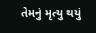તેમનું મૃત્યુ થયું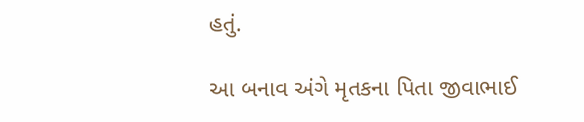હતું.

આ બનાવ અંગે મૃતકના પિતા જીવાભાઈ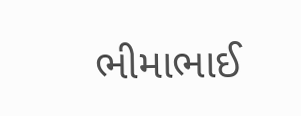ભીમાભાઈ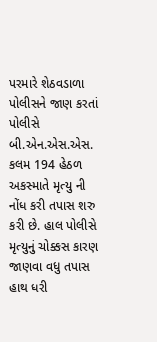પરમારે શેઠવડાળા પોલીસને જાણ કરતાં પોલીસે બી.એન.એસ.એસ. કલમ 194 હેઠળ અકસ્માતે મૃત્યુ ની નોંધ કરી તપાસ શરુ કરી છે. હાલ પોલીસે મૃત્યુનું ચોક્કસ કારણ જાણવા વધુ તપાસ હાથ ધરી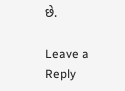છે.

Leave a Reply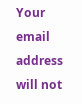Your email address will not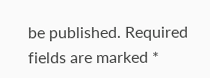be published. Required fields are marked *